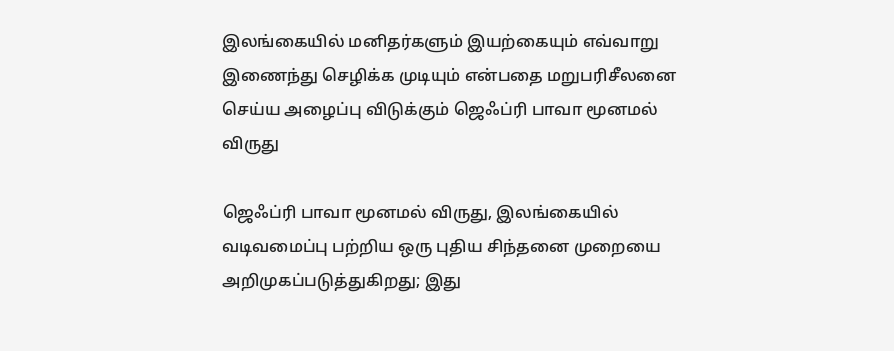இலங்கையில் மனிதர்களும் இயற்கையும் எவ்வாறு இணைந்து செழிக்க முடியும் என்பதை மறுபரிசீலனை செய்ய அழைப்பு விடுக்கும் ஜெஃப்ரி பாவா மூனமல் விருது

ஜெஃப்ரி பாவா மூனமல் விருது, இலங்கையில் வடிவமைப்பு பற்றிய ஒரு புதிய சிந்தனை முறையை அறிமுகப்படுத்துகிறது; இது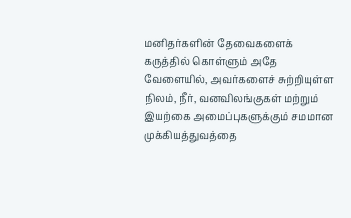மனிதர்களின் தேவைகளைக் கருத்தில் கொள்ளும் அதே வேளையில், அவர்களைச் சுற்றியுள்ள நிலம், நீர், வனவிலங்குகள் மற்றும் இயற்கை அமைப்புகளுக்கும் சமமான முக்கியத்துவத்தை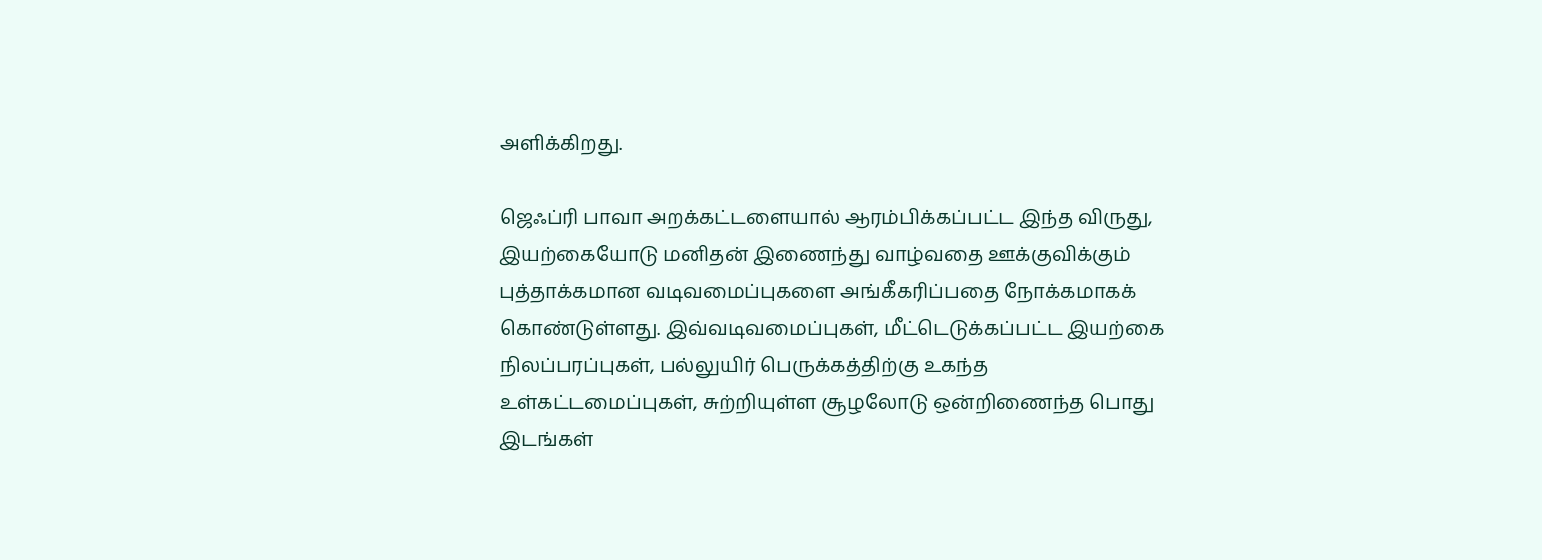அளிக்கிறது.

ஜெஃப்ரி பாவா அறக்கட்டளையால் ஆரம்பிக்கப்பட்ட இந்த விருது, இயற்கையோடு மனிதன் இணைந்து வாழ்வதை ஊக்குவிக்கும் புத்தாக்கமான வடிவமைப்புகளை அங்கீகரிப்பதை நோக்கமாகக் கொண்டுள்ளது. இவ்வடிவமைப்புகள், மீட்டெடுக்கப்பட்ட இயற்கை நிலப்பரப்புகள், பல்லுயிர் பெருக்கத்திற்கு உகந்த உள்கட்டமைப்புகள், சுற்றியுள்ள சூழலோடு ஒன்றிணைந்த பொது இடங்கள்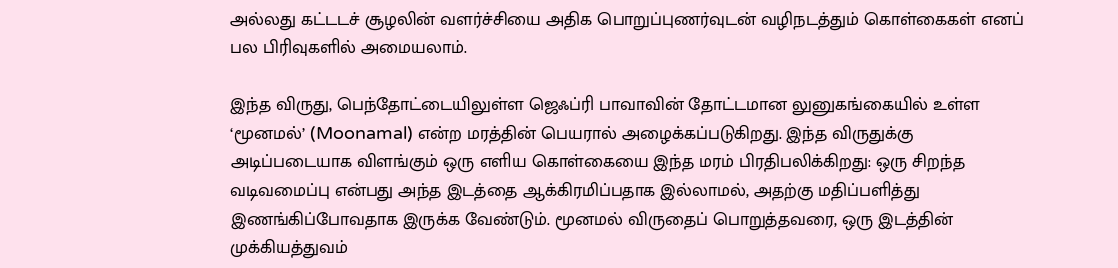அல்லது கட்டடச் சூழலின் வளர்ச்சியை அதிக பொறுப்புணர்வுடன் வழிநடத்தும் கொள்கைகள் எனப் பல பிரிவுகளில் அமையலாம்.

இந்த விருது, பெந்தோட்டையிலுள்ள ஜெஃப்ரி பாவாவின் தோட்டமான லுனுகங்கையில் உள்ள ‘மூனமல்’ (Moonamal) என்ற மரத்தின் பெயரால் அழைக்கப்படுகிறது. இந்த விருதுக்கு அடிப்படையாக விளங்கும் ஒரு எளிய கொள்கையை இந்த மரம் பிரதிபலிக்கிறது: ஒரு சிறந்த வடிவமைப்பு என்பது அந்த இடத்தை ஆக்கிரமிப்பதாக இல்லாமல், அதற்கு மதிப்பளித்து இணங்கிப்போவதாக இருக்க வேண்டும். மூனமல் விருதைப் பொறுத்தவரை, ஒரு இடத்தின் முக்கியத்துவம்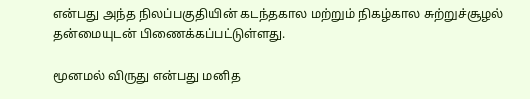என்பது அந்த நிலப்பகுதியின் கடந்தகால மற்றும் நிகழ்கால சுற்றுச்சூழல் தன்மையுடன் பிணைக்கப்பட்டுள்ளது.

மூனமல் விருது என்பது மனித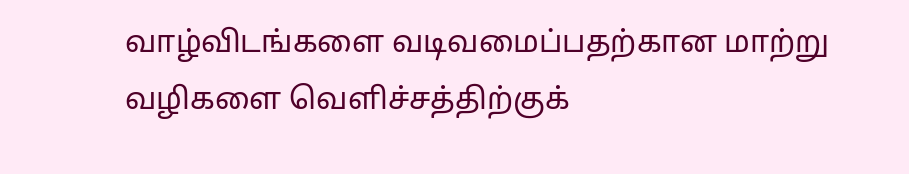வாழ்விடங்களை வடிவமைப்பதற்கான மாற்று வழிகளை வெளிச்சத்திற்குக்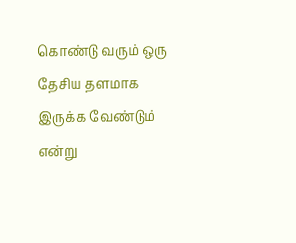கொண்டு வரும் ஒரு தேசிய தளமாக இருக்க வேண்டும் என்று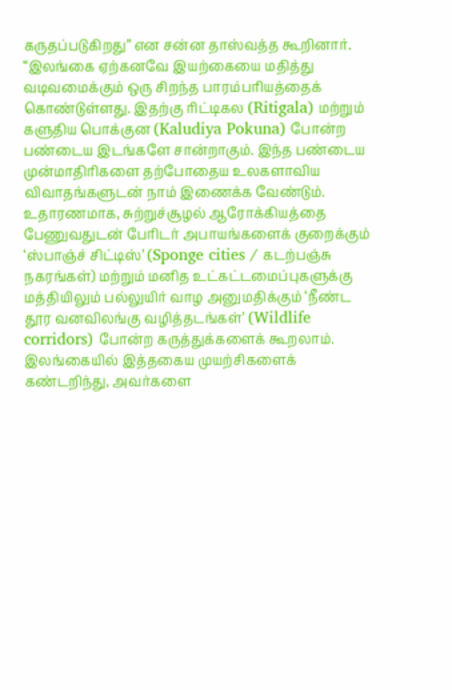கருதப்படுகிறது” என சன்ன தாஸ்வத்த கூறினார். “இலங்கை ஏற்கனவே இயற்கையை மதித்து வடிவமைக்கும் ஒரு சிறந்த பாரம்பரியத்தைக் கொண்டுள்ளது. இதற்கு ரிட்டிகல (Ritigala) மற்றும் களுதிய பொக்குன (Kaludiya Pokuna) போன்ற பண்டைய இடங்களே சான்றாகும். இந்த பண்டைய முன்மாதிரிகளை தற்போதைய உலகளாவிய விவாதங்களுடன் நாம் இணைக்க வேண்டும். உதாரணமாக, சுற்றுச்சூழல் ஆரோக்கியத்தை பேணுவதுடன் பேரிடர் அபாயங்களைக் குறைக்கும் ‘ஸ்பாஞ்ச் சிட்டிஸ்’ (Sponge cities / கடற்பஞ்சு நகரங்கள்) மற்றும் மனித உட்கட்டமைப்புகளுக்கு மத்தியிலும் பல்லுயிர் வாழ அனுமதிக்கும் ‘நீண்ட தூர வனவிலங்கு வழித்தடங்கள்’ (Wildlife corridors) போன்ற கருத்துக்களைக் கூறலாம். இலங்கையில் இத்தகைய முயற்சிகளைக் கண்டறிந்து, அவர்களை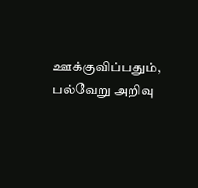ஊக்குவிப்பதும், பல்வேறு அறிவு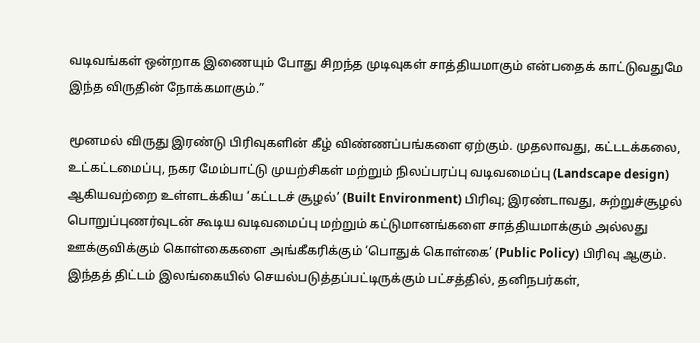வடிவங்கள் ஒன்றாக இணையும் போது சிறந்த முடிவுகள் சாத்தியமாகும் என்பதைக் காட்டுவதுமே இந்த விருதின் நோக்கமாகும்.”

மூனமல் விருது இரண்டு பிரிவுகளின் கீழ் விண்ணப்பங்களை ஏற்கும். முதலாவது, கட்டடக்கலை, உட்கட்டமைப்பு, நகர மேம்பாட்டு முயற்சிகள் மற்றும் நிலப்பரப்பு வடிவமைப்பு (Landscape design) ஆகியவற்றை உள்ளடக்கிய ‘கட்டடச் சூழல்’ (Built Environment) பிரிவு; இரண்டாவது, சுற்றுச்சூழல் பொறுப்புணர்வுடன் கூடிய வடிவமைப்பு மற்றும் கட்டுமானங்களை சாத்தியமாக்கும் அல்லது ஊக்குவிக்கும் கொள்கைகளை அங்கீகரிக்கும் ‘பொதுக் கொள்கை’ (Public Policy) பிரிவு ஆகும். இந்தத் திட்டம் இலங்கையில் செயல்படுத்தப்பட்டிருக்கும் பட்சத்தில், தனிநபர்கள்,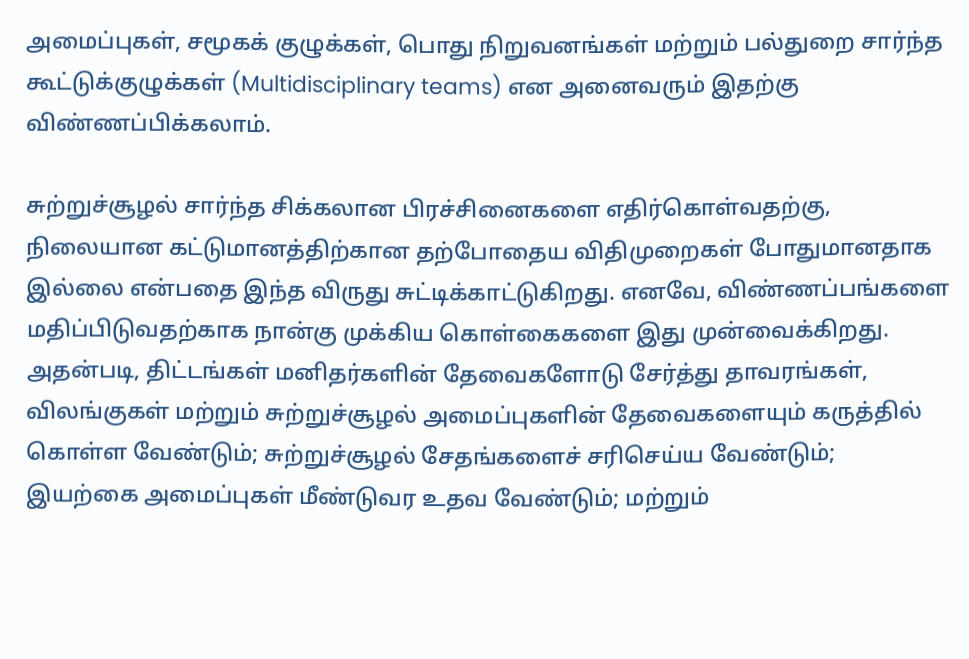அமைப்புகள், சமூகக் குழுக்கள், பொது நிறுவனங்கள் மற்றும் பல்துறை சார்ந்த கூட்டுக்குழுக்கள் (Multidisciplinary teams) என அனைவரும் இதற்கு விண்ணப்பிக்கலாம்.

சுற்றுச்சூழல் சார்ந்த சிக்கலான பிரச்சினைகளை எதிர்கொள்வதற்கு, நிலையான கட்டுமானத்திற்கான தற்போதைய விதிமுறைகள் போதுமானதாக இல்லை என்பதை இந்த விருது சுட்டிக்காட்டுகிறது. எனவே, விண்ணப்பங்களை மதிப்பிடுவதற்காக நான்கு முக்கிய கொள்கைகளை இது முன்வைக்கிறது. அதன்படி, திட்டங்கள் மனிதர்களின் தேவைகளோடு சேர்த்து தாவரங்கள், விலங்குகள் மற்றும் சுற்றுச்சூழல் அமைப்புகளின் தேவைகளையும் கருத்தில் கொள்ள வேண்டும்; சுற்றுச்சூழல் சேதங்களைச் சரிசெய்ய வேண்டும்; இயற்கை அமைப்புகள் மீண்டுவர உதவ வேண்டும்; மற்றும்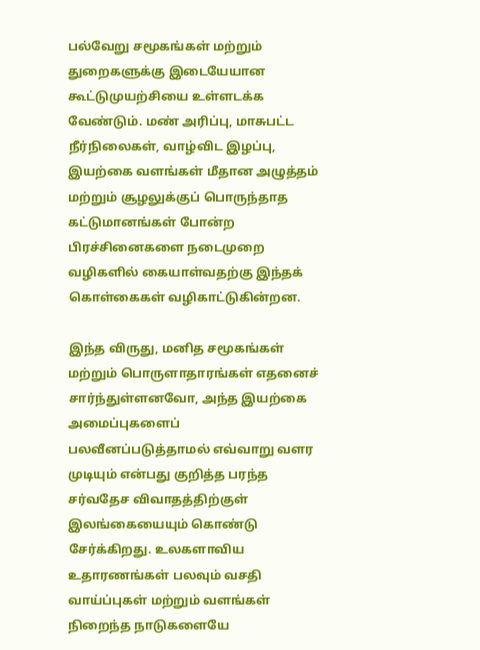பல்வேறு சமூகங்கள் மற்றும் துறைகளுக்கு இடையேயான கூட்டுமுயற்சியை உள்ளடக்க வேண்டும். மண் அரிப்பு, மாசுபட்ட நீர்நிலைகள், வாழ்விட இழப்பு, இயற்கை வளங்கள் மீதான அழுத்தம் மற்றும் சூழலுக்குப் பொருந்தாத கட்டுமானங்கள் போன்ற பிரச்சினைகளை நடைமுறை வழிகளில் கையாள்வதற்கு இந்தக் கொள்கைகள் வழிகாட்டுகின்றன.

இந்த விருது, மனித சமூகங்கள் மற்றும் பொருளாதாரங்கள் எதனைச் சார்ந்துள்ளனவோ, அந்த இயற்கை அமைப்புகளைப் பலவீனப்படுத்தாமல் எவ்வாறு வளர முடியும் என்பது குறித்த பரந்த சர்வதேச விவாதத்திற்குள் இலங்கையையும் கொண்டு சேர்க்கிறது. உலகளாவிய உதாரணங்கள் பலவும் வசதி வாய்ப்புகள் மற்றும் வளங்கள் நிறைந்த நாடுகளையே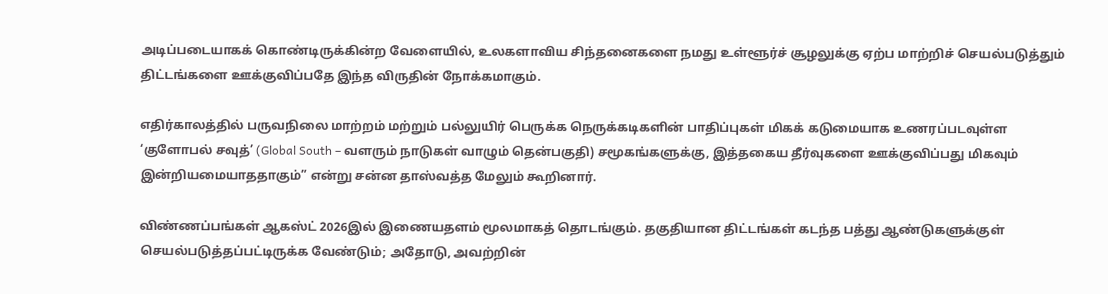அடிப்படையாகக் கொண்டிருக்கின்ற வேளையில், உலகளாவிய சிந்தனைகளை நமது உள்ளூர்ச் சூழலுக்கு ஏற்ப மாற்றிச் செயல்படுத்தும் திட்டங்களை ஊக்குவிப்பதே இந்த விருதின் நோக்கமாகும்.

எதிர்காலத்தில் பருவநிலை மாற்றம் மற்றும் பல்லுயிர் பெருக்க நெருக்கடிகளின் பாதிப்புகள் மிகக் கடுமையாக உணரப்படவுள்ள ‘குளோபல் சவுத்’ (Global South – வளரும் நாடுகள் வாழும் தென்பகுதி) சமூகங்களுக்கு, இத்தகைய தீர்வுகளை ஊக்குவிப்பது மிகவும் இன்றியமையாததாகும்” என்று சன்ன தாஸ்வத்த மேலும் கூறினார்.

விண்ணப்பங்கள் ஆகஸ்ட் 2026இல் இணையதளம் மூலமாகத் தொடங்கும். தகுதியான திட்டங்கள் கடந்த பத்து ஆண்டுகளுக்குள் செயல்படுத்தப்பட்டிருக்க வேண்டும்; அதோடு, அவற்றின்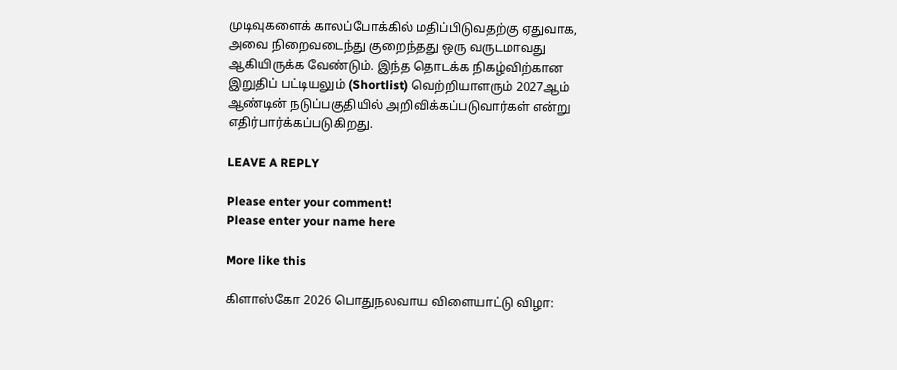முடிவுகளைக் காலப்போக்கில் மதிப்பிடுவதற்கு ஏதுவாக, அவை நிறைவடைந்து குறைந்தது ஒரு வருடமாவது ஆகியிருக்க வேண்டும். இந்த தொடக்க நிகழ்விற்கான இறுதிப் பட்டியலும் (Shortlist) வெற்றியாளரும் 2027ஆம் ஆண்டின் நடுப்பகுதியில் அறிவிக்கப்படுவார்கள் என்று எதிர்பார்க்கப்படுகிறது.

LEAVE A REPLY

Please enter your comment!
Please enter your name here

More like this

கிளாஸ்கோ 2026 பொதுநலவாய விளையாட்டு விழா: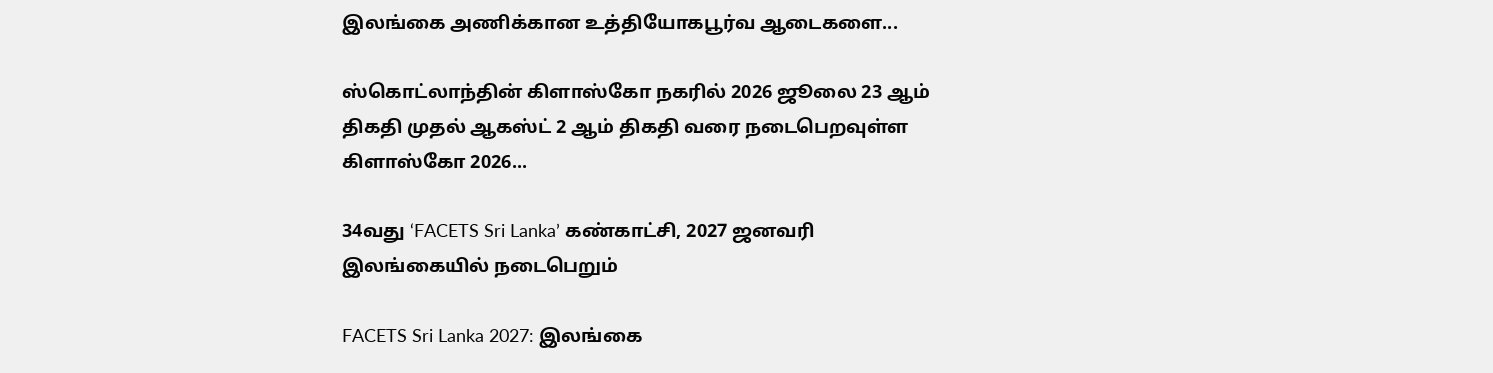இலங்கை அணிக்கான உத்தியோகபூர்வ ஆடைகளை...

ஸ்கொட்லாந்தின் கிளாஸ்கோ நகரில் 2026 ஜூலை 23 ஆம் திகதி முதல் ஆகஸ்ட் 2 ஆம் திகதி வரை நடைபெறவுள்ள கிளாஸ்கோ 2026...

34வது ‘FACETS Sri Lanka’ கண்காட்சி, 2027 ஜனவரி இலங்கையில் நடைபெறும்

FACETS Sri Lanka 2027: இலங்கை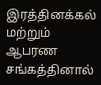இரத்தினக்கல் மற்றும் ஆபரண சங்கத்தினால்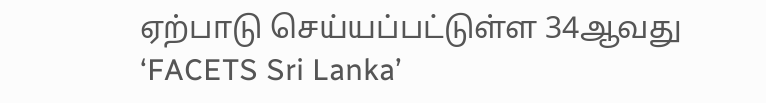ஏற்பாடு செய்யப்பட்டுள்ள 34ஆவது ‘FACETS Sri Lanka’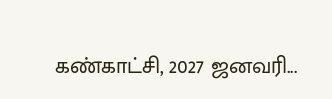கண்காட்சி, 2027 ஜனவரி...